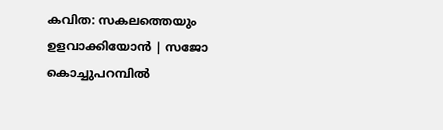കവിത: സകലത്തെയും ഉളവാക്കിയോന്‍ | സജോ കൊച്ചുപറമ്പില്‍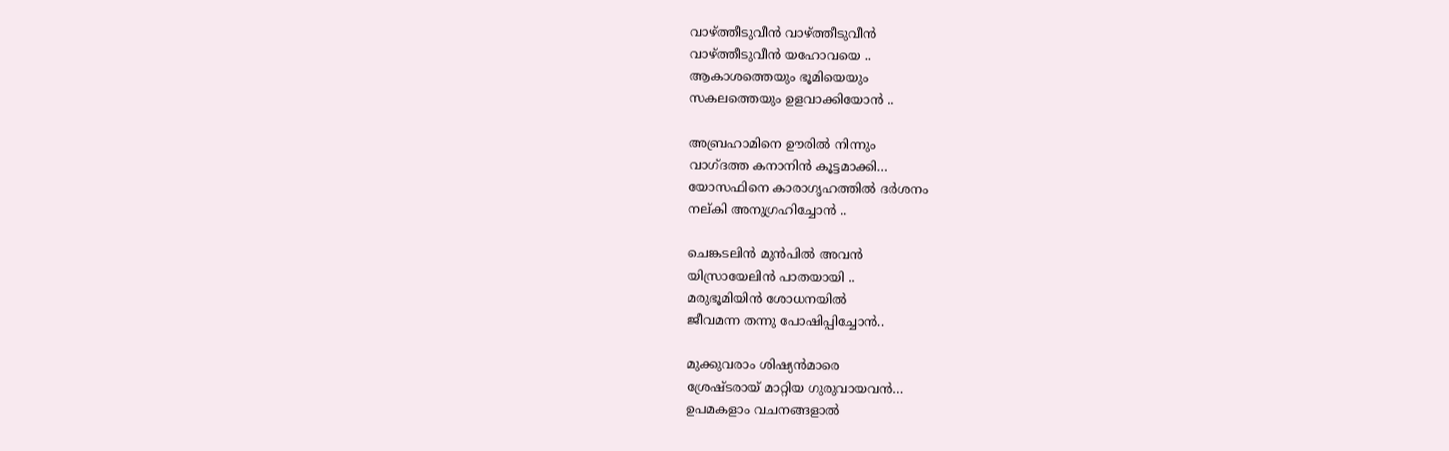വാഴ്ത്തീടുവീന്‍ വാഴ്ത്തീടുവീന്‍
വാഴ്ത്തീടുവീന്‍ യഹോവയെ ..
ആകാശത്തെയും ഭൂമിയെയും
സകലത്തെയും ഉളവാക്കിയോന്‍ ..

അബ്രഹാമിനെ ഊരില്‍ നിന്നും
വാഗ്ദത്ത കനാനിന്‍ കൂട്ടമാക്കി…
യോസഫിനെ കാരാഗൃഹത്തില്‍ ദര്‍ശനം
നല്കി അനുഗ്രഹിച്ചോന്‍ ..

ചെങ്കടലിന്‍ മുന്‍പില്‍ അവന്‍
യിസ്രായേലിന്‍ പാതയായി ..
മരുഭൂമിയിന്‍ ശോധനയില്‍
ജീവമന്ന തന്നു പോഷിപ്പിച്ചോന്‍..

മുക്കുവരാം ശിഷ്യന്‍മാരെ
ശ്രേഷ്ടരായ് മാറ്റിയ ഗുരുവായവന്‍…
ഉപമകളാം വചനങ്ങളാല്‍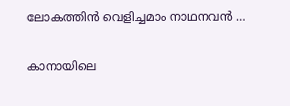ലോകത്തിന്‍ വെളിച്ചമാം നാഥനവന്‍ …

കാനായിലെ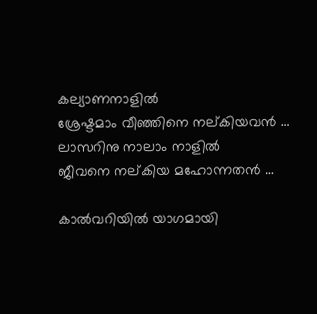കല്യാണനാളില്‍
ശ്രേഷ്ടമാം വീഞ്ഞിനെ നല്കിയവന്‍ …
ലാസറിനു നാലാം നാളില്‍
ജീവനെ നല്കിയ മഹോന്നതന്‍ …

കാല്‍വറിയില്‍ യാഗമായി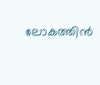ലോകത്തിന്‍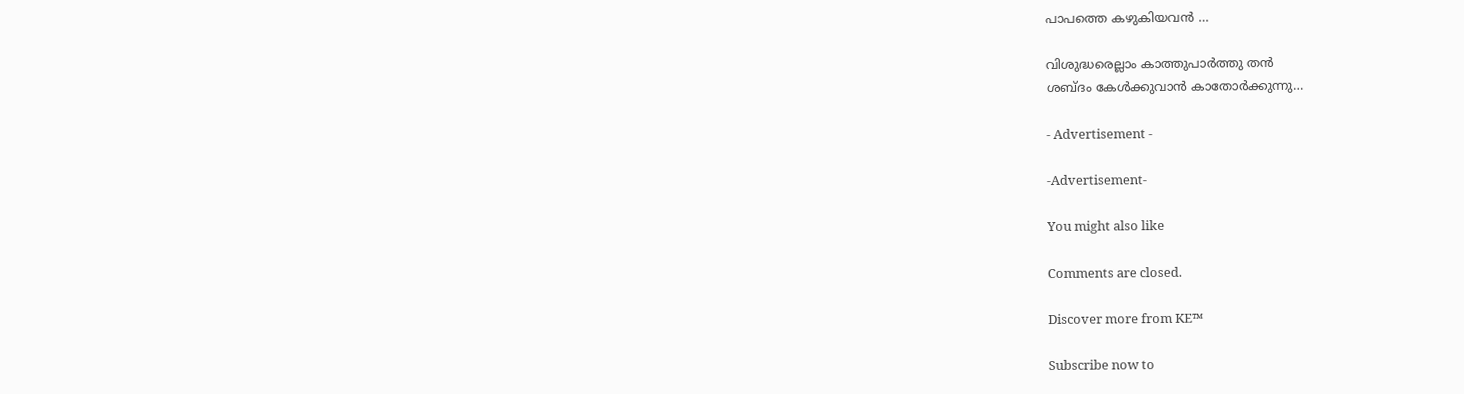പാപത്തെ കഴുകിയവന്‍ …

വിശുദ്ധരെല്ലാം കാത്തുപാര്‍ത്തു തന്‍
ശബ്ദം കേള്‍ക്കുവാന്‍ കാതോര്‍ക്കുന്നു…

- Advertisement -

-Advertisement-

You might also like

Comments are closed.

Discover more from KE™

Subscribe now to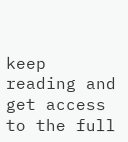keep reading and get access to the full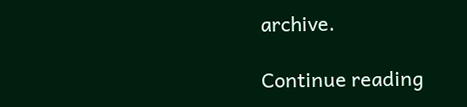archive.

Continue reading